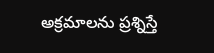అక్రమాలను ప్రశ్నిస్తే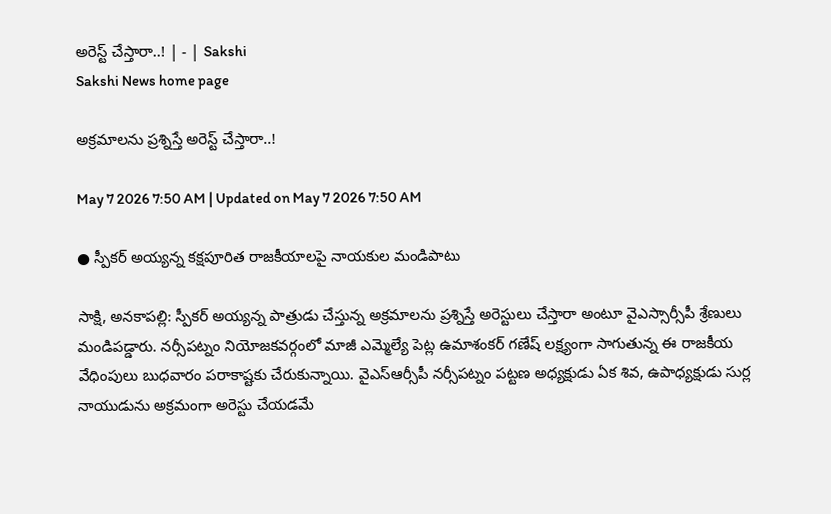అరెస్ట్‌ చేస్తారా..! | - | Sakshi
Sakshi News home page

అక్రమాలను ప్రశ్నిస్తే అరెస్ట్‌ చేస్తారా..!

May 7 2026 7:50 AM | Updated on May 7 2026 7:50 AM

● స్పీకర్‌ అయ్యన్న కక్షపూరిత రాజకీయాలపై నాయకుల మండిపాటు

సాక్షి, అనకాపల్లి: స్పీకర్‌ అయ్యన్న పాత్రుడు చేస్తున్న అక్రమాలను ప్రశ్నిస్తే అరెస్టులు చేస్తారా అంటూ వైఎస్సార్సీపీ శ్రేణులు మండిపడ్డారు. నర్సీపట్నం నియోజకవర్గంలో మాజీ ఎమ్మెల్యే పెట్ల ఉమాశంకర్‌ గణేష్‌ లక్ష్యంగా సాగుతున్న ఈ రాజకీయ వేధింపులు బుధవారం పరాకాష్టకు చేరుకున్నాయి. వైఎస్‌ఆర్సీపీ నర్సీపట్నం పట్టణ అధ్యక్షుడు ఏక శివ, ఉపాధ్యక్షుడు సుర్ల నాయుడును అక్రమంగా అరెస్టు చేయడమే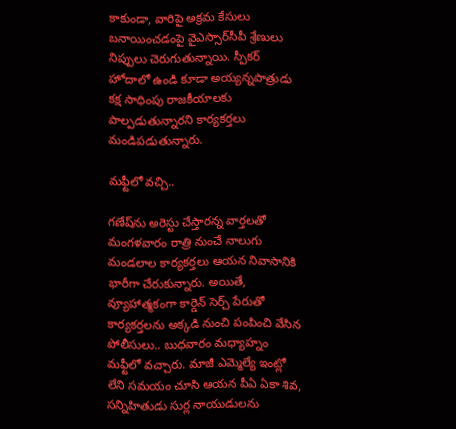కాకుండా, వారిపై అక్రమ కేసులు బనాయించడంపై వైఎస్సార్‌సీపీ శ్రేణులు నిప్పులు చెరుగుతున్నాయి. స్పీకర్‌ హోదాలో ఉండి కూడా అయ్యన్నపాత్రుడు కక్ష సాధింపు రాజకీయాలకు పాల్పడుతున్నారని కార్యకర్తలు మండిపడుతున్నారు.

మఫ్టీలో వచ్చి..

గణేష్‌ను అరెస్టు చేస్తారన్న వార్తలతో మంగళవారం రాత్రి నుంచే నాలుగు మండలాల కార్యకర్తలు ఆయన నివాసానికి భారీగా చేరుకున్నారు. అయితే, వ్యూహాత్మకంగా కార్డెన్‌ సెర్చ్‌ పేరుతో కార్యకర్తలను అక్కడి నుంచి పంపించి వేసిన పోలీసులు.. బుధవారం మధ్యాహ్నం మఫ్టీలో వచ్చారు. మాజీ ఎమ్మెల్యే ఇంట్లో లేని సమయం చూసి ఆయన పీఏ ఏకా శివ, సన్నిహితుడు సుర్ల నాయుడులను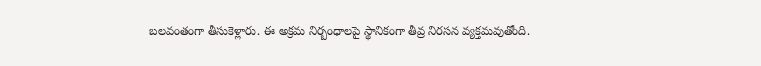బలవంతంగా తీసుకెళ్లారు. ఈ అక్రమ నిర్బంధాలపై స్థానికంగా తీవ్ర నిరసన వ్యక్తమవుతోంది.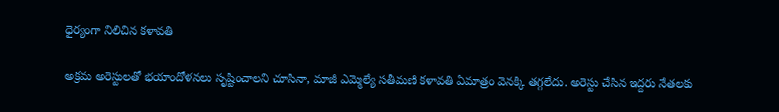ధైర్యంగా నిలిచిన కళావతి

అక్రమ అరెస్టులతో భయాందోళనలు సృష్టించాలని చూసినా, మాజీ ఎమ్మెల్యే సతీమణి కళావతి ఏమాత్రం వెనక్కి తగ్గలేదు. అరెస్టు చేసిన ఇద్దరు నేతలకు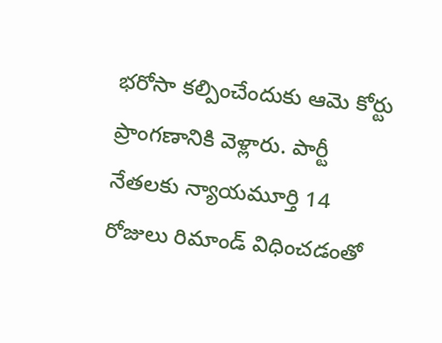భరోసా కల్పించేందుకు ఆమె కోర్టు ప్రాంగణానికి వెళ్లారు. పార్టీ నేతలకు న్యాయమూర్తి 14 రోజులు రిమాండ్‌ విధించడంతో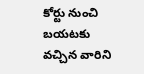కోర్టు నుంచి బయటకు వచ్చిన వారిని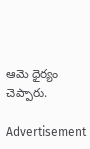ఆమె ధైర్యం చెప్పారు.

Advertisement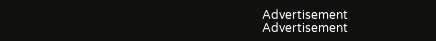Advertisement
Advertisement